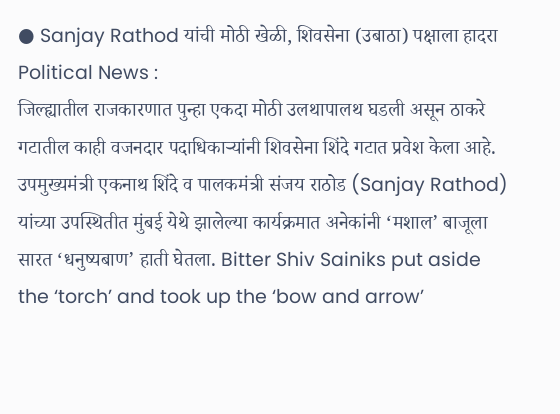● Sanjay Rathod यांची मोठी खेळी, शिवसेना (उबाठा) पक्षाला हादरा
Political News :
जिल्ह्यातील राजकारणात पुन्हा एकदा मोठी उलथापालथ घडली असून ठाकरे गटातील काही वजनदार पदाधिकाऱ्यांनी शिवसेना शिंदे गटात प्रवेश केला आहे. उपमुख्यमंत्री एकनाथ शिंदे व पालकमंत्री संजय राठोड (Sanjay Rathod) यांच्या उपस्थितीत मुंबई येथे झालेल्या कार्यक्रमात अनेकांनी ‘मशाल’ बाजूला सारत ‘धनुष्यबाण’ हाती घेतला. Bitter Shiv Sainiks put aside the ‘torch’ and took up the ‘bow and arrow’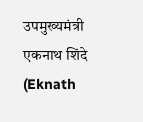उपमुख्यमंत्री एकनाथ शिंदे (Eknath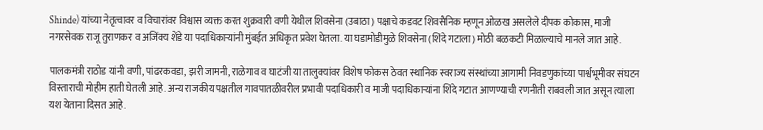Shinde) यांच्या नेतृत्वावर व विचारांवर विश्वास व्यक्त करत शुक्रवारी वणी येथील शिवसेना (उबाठा) पक्षाचे कडवट शिवसैनिक म्हणून ओळख असलेले दीपक कोकास, माजी नगरसेवक राजू तुराणकर व अजिंक्य शेंडे या पदाधिकाऱ्यांनी मुंबईत अधिकृत प्रवेश घेतला. या घडामोडीमुळे शिवसेना (शिंदे गटाला) मोठी बळकटी मिळाल्याचे मानले जात आहे.

पालकमंत्री राठोड यांनी वणी, पांढरकवडा, झरी जामनी, राळेगाव व घाटंजी या तालुक्यांवर विशेष फोकस ठेवत स्थानिक स्वराज्य संस्थांच्या आगामी निवडणुकांच्या पार्श्वभूमीवर संघटन विस्ताराची मोहीम हाती घेतली आहे. अन्य राजकीय पक्षतील गावपातळीवरील प्रभावी पदाधिकारी व माजी पदाधिकाऱ्यांना शिंदे गटात आणण्याची रणनीती राबवली जात असून त्याला यश येताना दिसत आहे.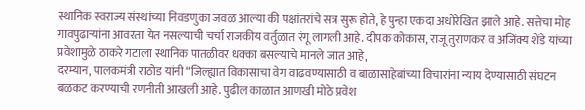स्थानिक स्वराज्य संस्थांच्या निवडणुका जवळ आल्या की पक्षांतरांचे सत्र सुरू होते, हे पुन्हा एकदा अधोरेखित झाले आहे. सत्तेचा मोह गावपुढाऱ्यांना आवरता येत नसल्याची चर्चा राजकीय वर्तुळात रंगू लागली आहे. दीपक कोकास, राजू तुराणकर व अजिंक्य शेंडे यांच्या प्रवेशामुळे ठाकरे गटाला स्थानिक पातळीवर धक्का बसल्याचे मानले जात आहे,
दरम्यान, पालकमंत्री राठोड यांनी “जिल्ह्यात विकासाचा वेग वाढवण्यासाठी व बाळासाहेबांच्या विचारांना न्याय देण्यासाठी संघटन बळकट करण्याची रणनीती आखली आहे. पुढील काळात आणखी मोठे प्रवेश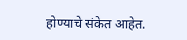होण्याचे संकेत आहेत.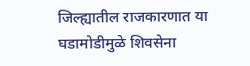जिल्ह्यातील राजकारणात या घडामोडीमुळे शिवसेना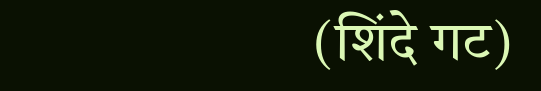(शिंदे गट)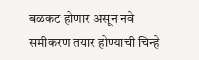बळकट होणार असून नवे समीकरण तयार होण्याची चिन्हे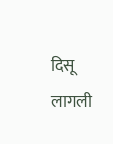दिसू लागली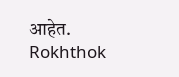आहेत.
Rokhthok